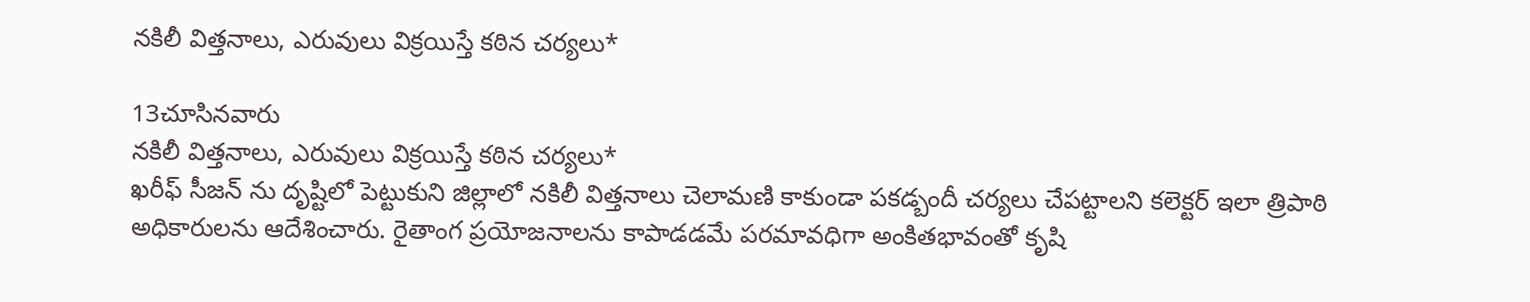నకిలీ విత్తనాలు, ఎరువులు విక్రయిస్తే కఠిన చర్యలు*

13చూసినవారు
నకిలీ విత్తనాలు, ఎరువులు విక్రయిస్తే కఠిన చర్యలు*
ఖరీఫ్ సీజన్ ను దృష్టిలో పెట్టుకుని జిల్లాలో నకిలీ విత్తనాలు చెలామణి కాకుండా పకడ్బందీ చర్యలు చేపట్టాలని కలెక్టర్ ఇలా త్రిపాఠి అధికారులను ఆదేశించారు. రైతాంగ ప్రయోజనాలను కాపాడడమే పరమావధిగా అంకితభావంతో కృషి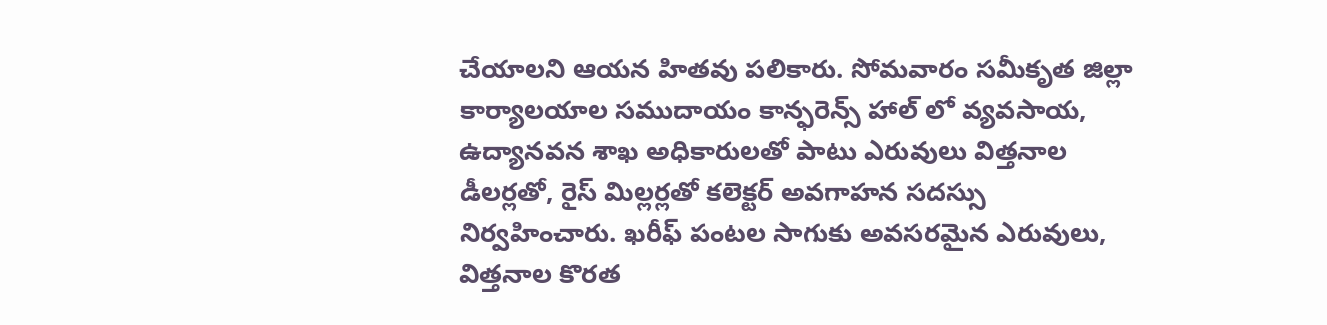చేయాలని ఆయన హితవు పలికారు. సోమవారం సమీకృత జిల్లా కార్యాలయాల సముదాయం కాన్ఫరెన్స్ హాల్ లో వ్యవసాయ, ఉద్యానవన శాఖ అధికారులతో పాటు ఎరువులు విత్తనాల డీలర్లతో, రైస్ మిల్లర్లతో కలెక్టర్ అవగాహన సదస్సు నిర్వహించారు. ఖరీఫ్ పంటల సాగుకు అవసరమైన ఎరువులు, విత్తనాల కొరత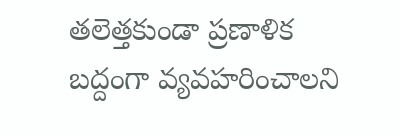తలెత్తకుండా ప్రణాళిక బద్దంగా వ్యవహరించాలని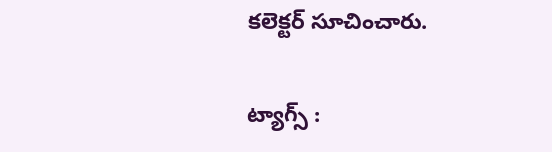కలెక్టర్ సూచించారు.

ట్యాగ్స్ :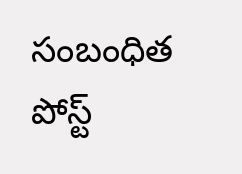సంబంధిత పోస్ట్